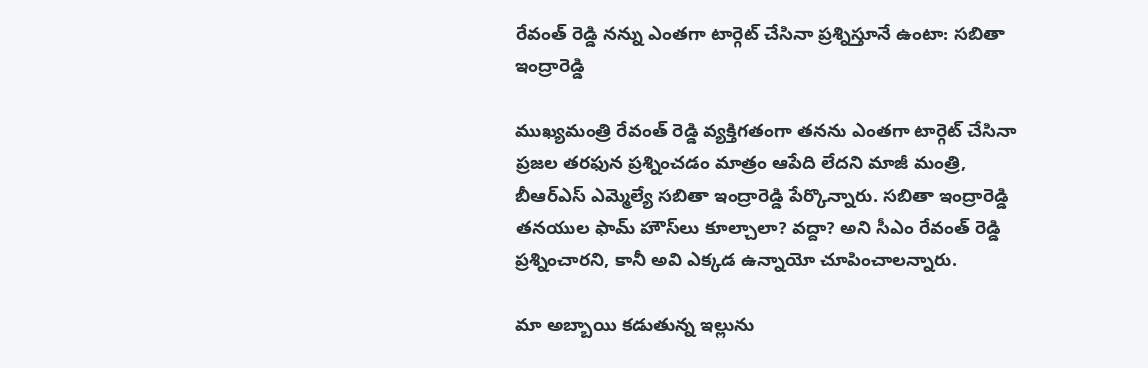రేవంత్ రెడ్డి నన్ను ఎంతగా టార్గెట్ చేసినా ప్రశ్నిస్తూనే ఉంటా: సబితా ఇంద్రారెడ్డి

ముఖ్యమంత్రి రేవంత్ రెడ్డి వ్యక్తిగతంగా తనను ఎంతగా టార్గెట్ చేసినా ప్రజల తరఫున ప్రశ్నించడం మాత్రం ఆపేది లేదని మాజీ మంత్రి, బీఆర్ఎస్ ఎమ్మెల్యే సబితా ఇంద్రారెడ్డి పేర్కొన్నారు. సబితా ఇంద్రారెడ్డి తనయుల ఫామ్ హౌస్‌లు కూల్చాలా? వద్దా? అని సీఎం రేవంత్ రెడ్డి ప్రశ్నించారని, కానీ అవి ఎక్కడ ఉన్నాయో చూపించాలన్నారు.

మా అబ్బాయి కడుతున్న ఇల్లును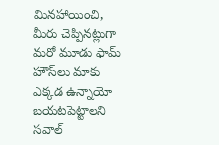మినహాయించి, మీరు చెప్పినట్లుగా మరో మూడు ఫామ్ హౌస్‌లు మాకు ఎక్కడ ఉన్నాయో బయటపెట్టాలని సవాల్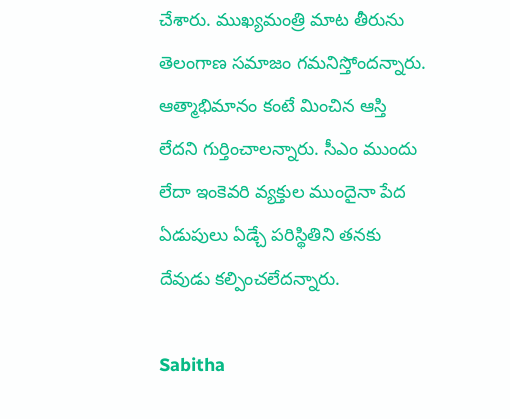చేశారు. ముఖ్యమంత్రి మాట తీరును తెలంగాణ సమాజం గమనిస్తోందన్నారు. ఆత్మాభిమానం కంటే మించిన ఆస్తి లేదని గుర్తించాలన్నారు. సీఎం ముందు లేదా ఇంకెవరి వ్యక్తుల ముందైనా పేద ఏడుపులు ఏడ్చే పరిస్థితిని తనకు దేవుడు కల్పించలేదన్నారు.

Sabitha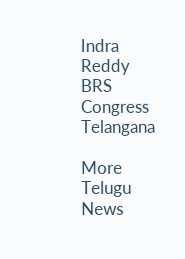Indra Reddy
BRS
Congress
Telangana

More Telugu News